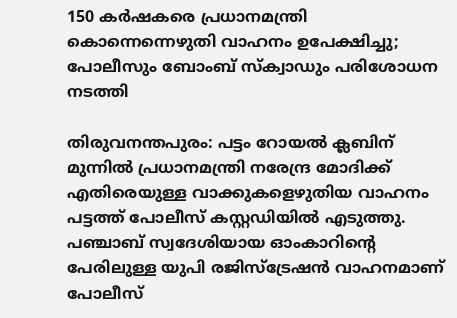150 കര്‍ഷകരെ പ്രധാനമന്ത്രി കൊന്നെന്നെഴുതി വാഹനം ഉപേക്ഷിച്ചു; പോലീസും ബോംബ് സ്‌ക്വാഡും പരിശോധന നടത്തി

തിരുവനന്തപുരം: പട്ടം റോയല്‍ ക്ലബിന് മുന്നില്‍ പ്രധാനമന്ത്രി നരേന്ദ്ര മോദിക്ക് എതിരെയുള്ള വാക്കുകളെഴുതിയ വാഹനം പട്ടത്ത് പോലീസ് കസ്റ്റഡിയില്‍ എടുത്തു. പഞ്ചാബ് സ്വദേശിയായ ഓംകാറിന്റെ പേരിലുള്ള യുപി രജിസ്ട്രേഷന്‍ വാഹനമാണ് പോലീസ്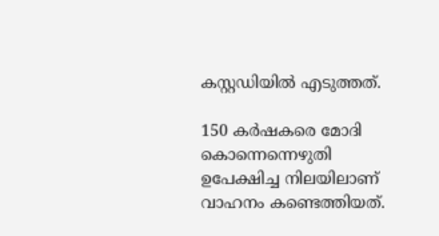കസ്റ്റഡിയില്‍ എടുത്തത്.

150 കര്‍ഷകരെ മോദി കൊന്നെന്നെഴുതി ഉപേക്ഷിച്ച നിലയിലാണ് വാഹനം കണ്ടെത്തിയത്.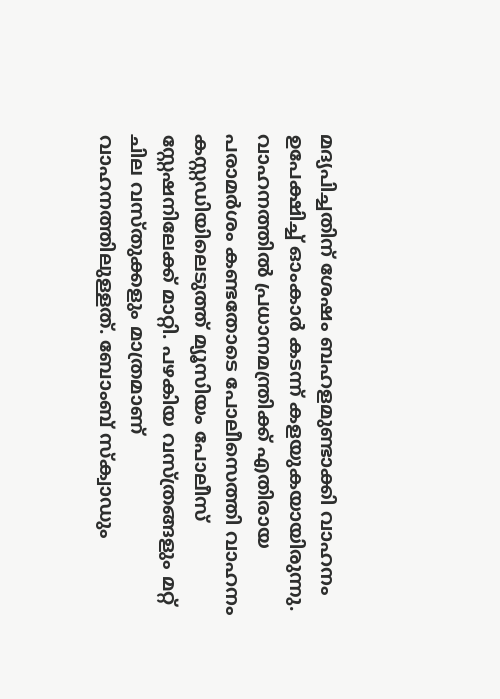മദ്യപിച്ചതിന് ശേഷം ബഹളമുണ്ടാക്കി വാഹനം ഉപേക്ഷിച്ച് ഓംകാര്‍ കടന്ന് കളയുകയായിരുന്നു. വാഹനത്തില്‍ പ്രധാനമന്ത്രിക്ക് എതിരായ പരാമര്‍ശം കണ്ടതോടെ പോലീസെത്തി വാഹനം കസ്റ്റഡിയിലെടുത്ത് മ്യൂസിയം പോലീസ് സ്റ്റേഷനിലേക്ക് മാറ്റി. പഴകിയ വസ്ത്രങ്ങളും മറ്റ് ചില വസ്തുക്കളും മാത്രമാണ് വാഹനത്തിലുള്ളത്. ബോംബ് സ്‌ക്വാഡും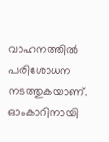വാഹനത്തില്‍ പരിശോധന നടത്തുകയാണ്. ഓംകാറിനായി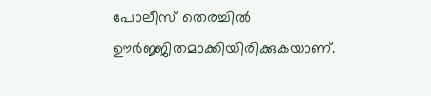പോലീസ് തെരച്ചില്‍ ഊര്‍ജ്ജിതമാക്കിയിരിക്കുകയാണ്.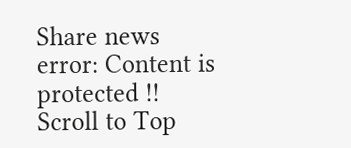Share news
error: Content is protected !!
Scroll to Top